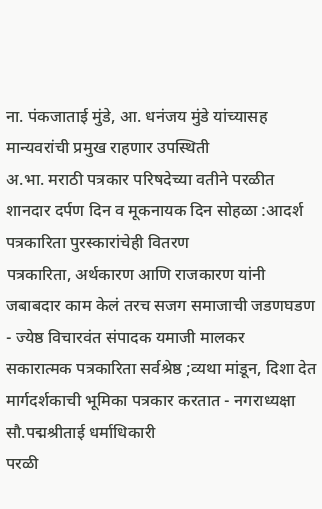ना. पंकजाताई मुंडे, आ. धनंजय मुंडे यांच्यासह मान्यवरांची प्रमुख राहणार उपस्थिती
अ.भा. मराठी पत्रकार परिषदेच्या वतीने परळीत शानदार दर्पण दिन व मूकनायक दिन सोहळा :आदर्श पत्रकारिता पुरस्कारांचेही वितरण
पत्रकारिता, अर्थकारण आणि राजकारण यांनी जबाबदार काम केलं तरच सजग समाजाची जडणघडण - ज्येष्ठ विचारवंत संपादक यमाजी मालकर
सकारात्मक पत्रकारिता सर्वश्रेष्ठ ;व्यथा मांडून, दिशा देत मार्गदर्शकाची भूमिका पत्रकार करतात - नगराध्यक्षा सौ.पद्मश्रीताई धर्माधिकारी
परळी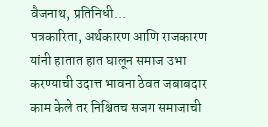वैजनाथ, प्रतिनिधी...
पत्रकारिता, अर्थकारण आणि राजकारण यांनी हातात हात घालून समाज उभा करण्याची उदात्त भावना ठेवत जबाबदार काम केले तर निश्चितच सजग समाजाची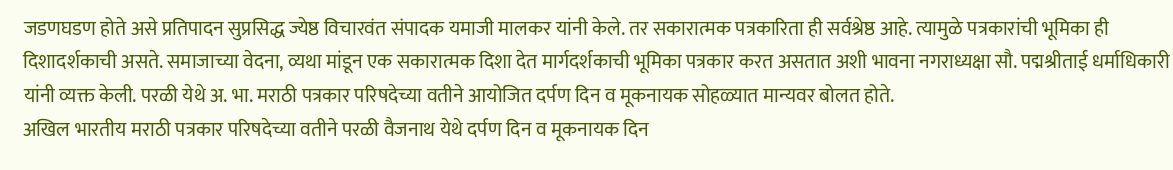जडणघडण होते असे प्रतिपादन सुप्रसिद्ध ज्येष्ठ विचारवंत संपादक यमाजी मालकर यांनी केले. तर सकारात्मक पत्रकारिता ही सर्वश्रेष्ठ आहे. त्यामुळे पत्रकारांची भूमिका ही दिशादर्शकाची असते. समाजाच्या वेदना, व्यथा मांडून एक सकारात्मक दिशा देत मार्गदर्शकाची भूमिका पत्रकार करत असतात अशी भावना नगराध्यक्षा सौ. पद्मश्रीताई धर्माधिकारी यांनी व्यक्त केली. परळी येथे अ. भा. मराठी पत्रकार परिषदेच्या वतीने आयोजित दर्पण दिन व मूकनायक सोहळ्यात मान्यवर बोलत होते.
अखिल भारतीय मराठी पत्रकार परिषदेच्या वतीने परळी वैजनाथ येथे दर्पण दिन व मूकनायक दिन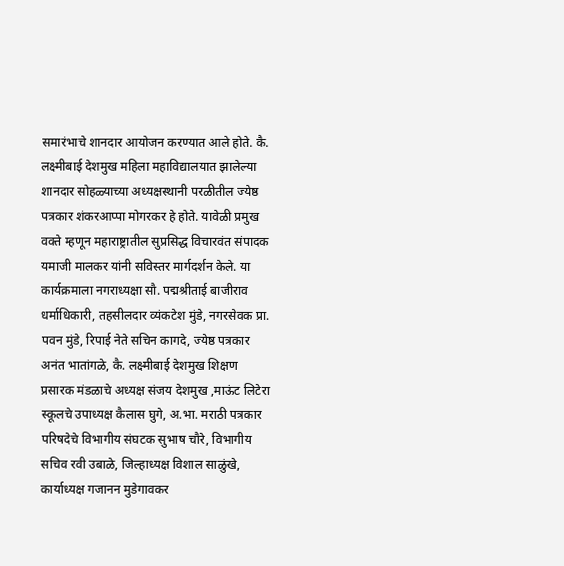समारंभाचे शानदार आयोजन करण्यात आले होते. कै. लक्ष्मीबाई देशमुख महिला महाविद्यालयात झालेल्या शानदार सोहळ्याच्या अध्यक्षस्थानी परळीतील ज्येष्ठ पत्रकार शंकरआप्पा मोगरकर हे होते. यावेळी प्रमुख वक्ते म्हणून महाराष्ट्रातील सुप्रसिद्ध विचारवंत संपादक यमाजी मालकर यांनी सविस्तर मार्गदर्शन केले. या कार्यक्रमाला नगराध्यक्षा सौ. पद्मश्रीताई बाजीराव धर्माधिकारी, तहसीलदार व्यंकटेश मुंडे, नगरसेवक प्रा. पवन मुंडे, रिपाई नेते सचिन कागदे, ज्येष्ठ पत्रकार अनंत भातांगळे, कै. लक्ष्मीबाई देशमुख शिक्षण प्रसारक मंडळाचे अध्यक्ष संजय देशमुख ,माऊंट लिटेरा स्कूलचे उपाध्यक्ष कैलास घुगे, अ.भा. मराठी पत्रकार परिषदेचे विभागीय संघटक सुभाष चौरे, विभागीय सचिव रवी उबाळे, जिल्हाध्यक्ष विशाल साळुंखे, कार्याध्यक्ष गजानन मुडेगावकर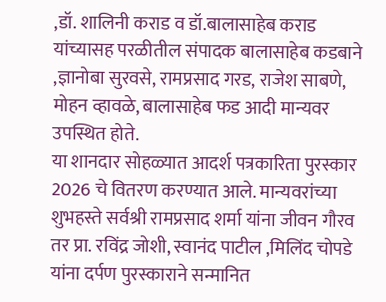,डॉ. शालिनी कराड व डॉ.बालासाहेब कराड यांच्यासह परळीतील संपादक बालासाहेब कडबाने ,ज्ञानोबा सुरवसे, रामप्रसाद गरड, राजेश साबणे, मोहन व्हावळे, बालासाहेब फड आदी मान्यवर उपस्थित होते.
या शानदार सोहळ्यात आदर्श पत्रकारिता पुरस्कार 2026 चे वितरण करण्यात आले. मान्यवरांच्या शुभहस्ते सर्वश्री रामप्रसाद शर्मा यांना जीवन गौरव तर प्रा. रविंद्र जोशी, स्वानंद पाटील ,मिलिंद चोपडे यांना दर्पण पुरस्काराने सन्मानित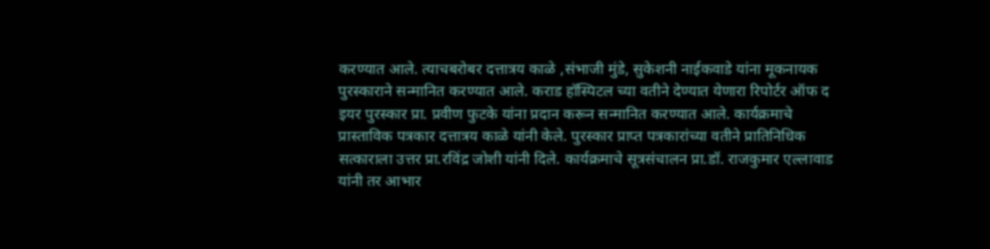करण्यात आले. त्याचबरोबर दत्तात्रय काळे ,संभाजी मुंडे, सुकेशनी नाईकवाडे यांना मूकनायक पुरस्काराने सन्मानित करण्यात आले. कराड हॉस्पिटल च्या वतीने देण्यात येणारा रिपोर्टर ऑफ द इयर पुरस्कार प्रा. प्रवीण फुटके यांना प्रदान करून सन्मानित करण्यात आले. कार्यक्रमाचे प्रास्ताविक पत्रकार दत्तात्रय काळे यांनी केले. पुरस्कार प्राप्त पत्रकारांच्या वतीने प्रातिनिधिक सत्काराला उत्तर प्रा.रविंद्र जोशी यांनी दिले. कार्यक्रमाचे सूत्रसंचालन प्रा.डॉ. राजकुमार एल्लावाड यांनी तर आभार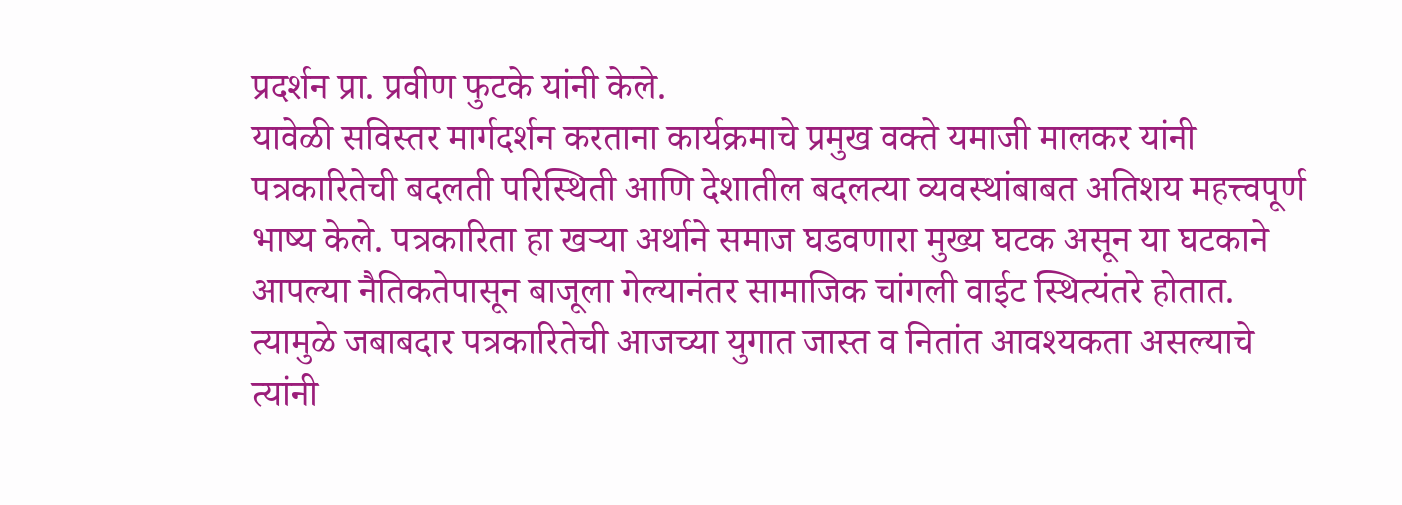प्रदर्शन प्रा. प्रवीण फुटके यांनी केले.
यावेळी सविस्तर मार्गदर्शन करताना कार्यक्रमाचे प्रमुख वक्ते यमाजी मालकर यांनी पत्रकारितेची बदलती परिस्थिती आणि देशातील बदलत्या व्यवस्थांबाबत अतिशय महत्त्वपूर्ण भाष्य केले. पत्रकारिता हा खऱ्या अर्थाने समाज घडवणारा मुख्य घटक असून या घटकाने आपल्या नैतिकतेपासून बाजूला गेल्यानंतर सामाजिक चांगली वाईट स्थित्यंतरे होतात. त्यामुळे जबाबदार पत्रकारितेची आजच्या युगात जास्त व नितांत आवश्यकता असल्याचे त्यांनी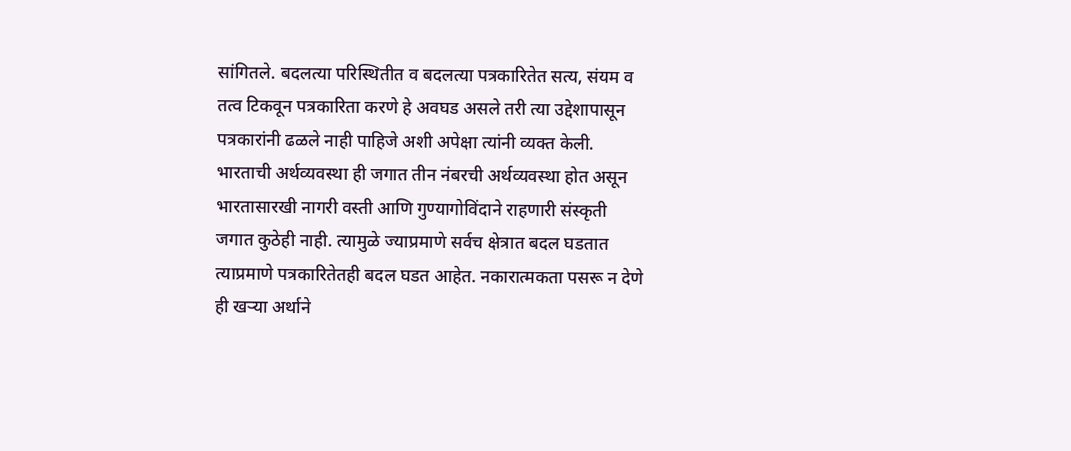सांगितले. बदलत्या परिस्थितीत व बदलत्या पत्रकारितेत सत्य, संयम व तत्व टिकवून पत्रकारिता करणे हे अवघड असले तरी त्या उद्देशापासून पत्रकारांनी ढळले नाही पाहिजे अशी अपेक्षा त्यांनी व्यक्त केली. भारताची अर्थव्यवस्था ही जगात तीन नंबरची अर्थव्यवस्था होत असून भारतासारखी नागरी वस्ती आणि गुण्यागोविंदाने राहणारी संस्कृती जगात कुठेही नाही. त्यामुळे ज्याप्रमाणे सर्वच क्षेत्रात बदल घडतात त्याप्रमाणे पत्रकारितेतही बदल घडत आहेत. नकारात्मकता पसरू न देणे ही खऱ्या अर्थाने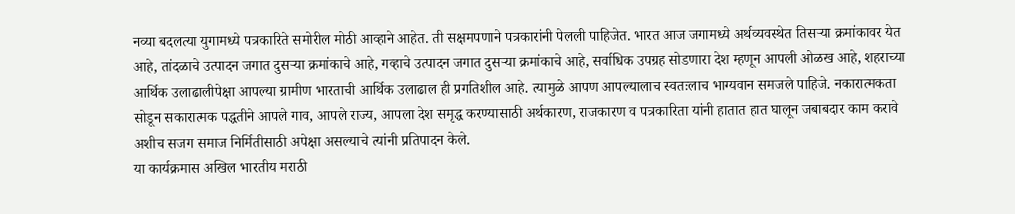नव्या बदलत्या युगामध्ये पत्रकारिते समोरील मोठी आव्हाने आहेत. ती सक्षमपणाने पत्रकारांनी पेलली पाहिजेत. भारत आज जगामध्ये अर्थव्यवस्थेत तिसऱ्या क्रमांकावर येत आहे, तांदळाचे उत्पादन जगात दुसऱ्या क्रमांकाचे आहे, गव्हाचे उत्पादन जगात दुसऱ्या क्रमांकाचे आहे, सर्वाधिक उपग्रह सोडणारा देश म्हणून आपली ओळख आहे, शहराच्या आर्थिक उलाढालीपेक्षा आपल्या ग्रामीण भारताची आर्थिक उलाढाल ही प्रगतिशील आहे. त्यामुळे आपण आपल्यालाच स्वतःलाच भाग्यवान समजले पाहिजे. नकारात्मकता सोडून सकारात्मक पद्धतीने आपले गाव, आपले राज्य, आपला देश समृद्ध करण्यासाठी अर्थकारण, राजकारण व पत्रकारिता यांनी हातात हात घालून जबाबदार काम करावे अशीच सजग समाज निर्मितीसाठी अपेक्षा असल्याचे त्यांनी प्रतिपादन केले.
या कार्यक्रमास अखिल भारतीय मराठी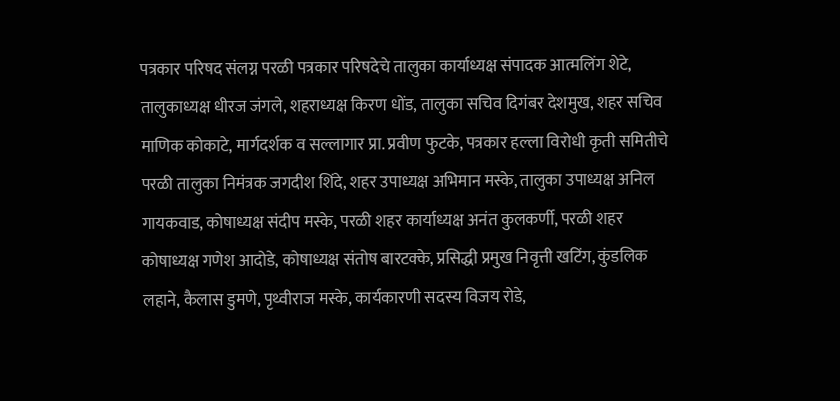पत्रकार परिषद संलग्न परळी पत्रकार परिषदेचे तालुका कार्याध्यक्ष संपादक आत्मलिंग शेटे, तालुकाध्यक्ष धीरज जंगले, शहराध्यक्ष किरण धोंड, तालुका सचिव दिगंबर देशमुख, शहर सचिव माणिक कोकाटे, मार्गदर्शक व सल्लागार प्रा. प्रवीण फुटके, पत्रकार हल्ला विरोधी कृती समितीचे परळी तालुका निमंत्रक जगदीश शिंदे, शहर उपाध्यक्ष अभिमान मस्के, तालुका उपाध्यक्ष अनिल गायकवाड, कोषाध्यक्ष संदीप मस्के, परळी शहर कार्याध्यक्ष अनंत कुलकर्णी, परळी शहर कोषाध्यक्ष गणेश आदोडे, कोषाध्यक्ष संतोष बारटक्के, प्रसिद्धी प्रमुख निवृत्ती खटिंग, कुंडलिक लहाने, कैलास डुमणे, पृथ्वीराज मस्के, कार्यकारणी सदस्य विजय रोडे,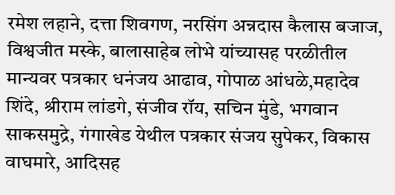रमेश लहाने, दत्ता शिवगण, नरसिंग अन्नदास कैलास बजाज, विश्वजीत मस्के, बालासाहेब लोभे यांच्यासह परळीतील मान्यवर पत्रकार धनंजय आढाव, गोपाळ आंधळे,महादेव शिंदे, श्रीराम लांडगे, संजीव रॉय, सचिन मुंडे, भगवान साकसमुद्रे, गंगाखेड येथील पत्रकार संजय सुपेकर, विकास वाघमारे, आदिसह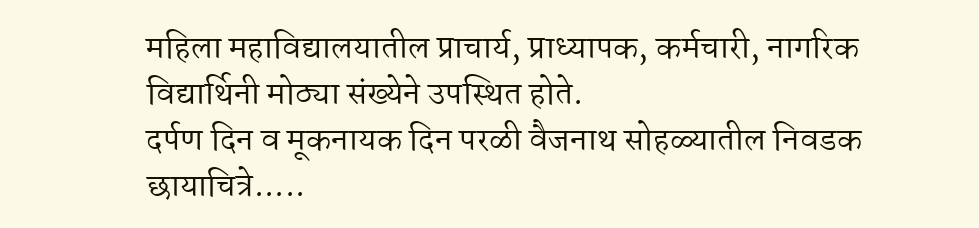महिला महाविद्यालयातील प्राचार्य, प्राध्यापक, कर्मचारी, नागरिक विद्यार्थिनी मोठ्या संख्येने उपस्थित होते.
दर्पण दिन व मूकनायक दिन परळी वैजनाथ सोहळ्यातील निवडक छायाचित्रे.....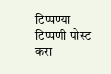टिप्पण्या
टिप्पणी पोस्ट करा